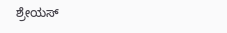ಶ್ರೇಯಸ್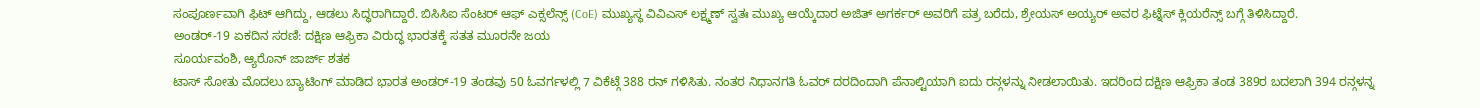ಸಂಪೂರ್ಣವಾಗಿ ಫಿಟ್ ಆಗಿದ್ದು, ಆಡಲು ಸಿದ್ಧರಾಗಿದ್ದಾರೆ. ಬಿಸಿಸಿಐ ಸೆಂಟರ್ ಆಫ್ ಎಕ್ಸಲೆನ್ಸ್ (CoE) ಮುಖ್ಯಸ್ಥ ವಿವಿಎಸ್ ಲಕ್ಷ್ಮಣ್ ಸ್ವತಃ ಮುಖ್ಯ ಆಯ್ಕೆದಾರ ಅಜಿತ್ ಅಗರ್ಕರ್ ಅವರಿಗೆ ಪತ್ರ ಬರೆದು, ಶ್ರೇಯಸ್ ಅಯ್ಯರ್ ಅವರ ಫಿಟ್ನೆಸ್ ಕ್ಲಿಯರೆನ್ಸ್ ಬಗ್ಗೆ ತಿಳಿಸಿದ್ದಾರೆ.
ಅಂಡರ್-19 ಏಕದಿನ ಸರಣಿ: ದಕ್ಷಿಣ ಆಫ್ರಿಕಾ ವಿರುದ್ಧ ಭಾರತಕ್ಕೆ ಸತತ ಮೂರನೇ ಜಯ
ಸೂರ್ಯವಂಶಿ, ಆ್ಯರೊನ್ ಜಾರ್ಜ್ ಶತಕ
ಟಾಸ್ ಸೋತು ಮೊದಲು ಬ್ಯಾಟಿಂಗ್ ಮಾಡಿದ ಭಾರತ ಅಂಡರ್-19 ತಂಡವು 50 ಓವರ್ಗಳಲ್ಲಿ 7 ವಿಕೆಟ್ಗೆ 388 ರನ್ ಗಳಿಸಿತು. ನಂತರ ನಿಧಾನಗತಿ ಓವರ್ ದರದಿಂದಾಗಿ ಪೆನಾಲ್ಟಿಯಾಗಿ ಐದು ರನ್ಗಳನ್ನು ನೀಡಲಾಯಿತು. ಇದರಿಂದ ದಕ್ಷಿಣ ಆಫ್ರಿಕಾ ತಂಡ 389ರ ಬದಲಾಗಿ 394 ರನ್ಗಳನ್ನ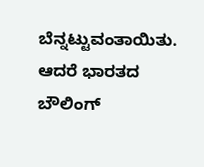ಬೆನ್ನಟ್ಟುವಂತಾಯಿತು. ಆದರೆ ಭಾರತದ ಬೌಲಿಂಗ್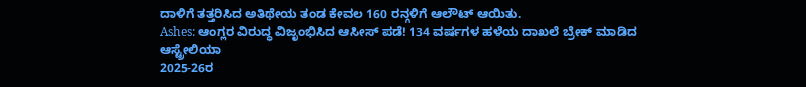ದಾಳಿಗೆ ತತ್ತರಿಸಿದ ಅತಿಥೇಯ ತಂಡ ಕೇವಲ 160 ರನ್ಗಳಿಗೆ ಆಲೌಟ್ ಆಯಿತು.
Ashes: ಆಂಗ್ಲರ ವಿರುದ್ಧ ವಿಜೃಂಭಿಸಿದ ಆಸೀಸ್ ಪಡೆ! 134 ವರ್ಷಗಳ ಹಳೆಯ ದಾಖಲೆ ಬ್ರೇಕ್ ಮಾಡಿದ ಆಸ್ಟ್ರೇಲಿಯಾ
2025-26ರ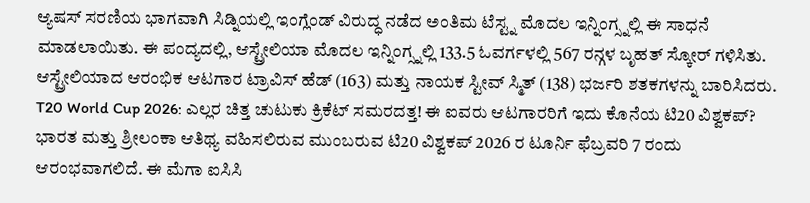ಆ್ಯಷಸ್ ಸರಣಿಯ ಭಾಗವಾಗಿ ಸಿಡ್ನಿಯಲ್ಲಿ ಇಂಗ್ಲೆಂಡ್ ವಿರುದ್ಧ ನಡೆದ ಅಂತಿಮ ಟೆಸ್ಟ್ನ ಮೊದಲ ಇನ್ನಿಂಗ್ಸ್ನಲ್ಲಿ ಈ ಸಾಧನೆ ಮಾಡಲಾಯಿತು. ಈ ಪಂದ್ಯದಲ್ಲಿ, ಆಸ್ಟ್ರೇಲಿಯಾ ಮೊದಲ ಇನ್ನಿಂಗ್ಸ್ನಲ್ಲಿ 133.5 ಓವರ್ಗಳಲ್ಲಿ 567 ರನ್ಗಳ ಬೃಹತ್ ಸ್ಕೋರ್ ಗಳಿಸಿತು. ಆಸ್ಟ್ರೇಲಿಯಾದ ಆರಂಭಿಕ ಆಟಗಾರ ಟ್ರಾವಿಸ್ ಹೆಡ್ (163) ಮತ್ತು ನಾಯಕ ಸ್ಟೀವ್ ಸ್ಮಿತ್ (138) ಭರ್ಜರಿ ಶತಕಗಳನ್ನು ಬಾರಿಸಿದರು.
T20 World Cup 2026: ಎಲ್ಲರ ಚಿತ್ತ ಚುಟುಕು ಕ್ರಿಕೆಟ್ ಸಮರದತ್ತ! ಈ ಐವರು ಆಟಗಾರರಿಗೆ ಇದು ಕೊನೆಯ ಟಿ20 ವಿಶ್ವಕಪ್?
ಭಾರತ ಮತ್ತು ಶ್ರೀಲಂಕಾ ಆತಿಥ್ಯ ವಹಿಸಲಿರುವ ಮುಂಬರುವ ಟಿ20 ವಿಶ್ವಕಪ್ 2026 ರ ಟೂರ್ನಿ ಫೆಬ್ರವರಿ 7 ರಂದು ಆರಂಭವಾಗಲಿದೆ. ಈ ಮೆಗಾ ಐಸಿಸಿ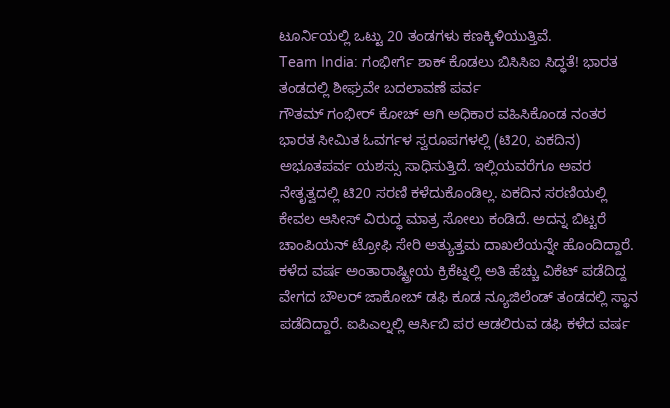ಟೂರ್ನಿಯಲ್ಲಿ ಒಟ್ಟು 20 ತಂಡಗಳು ಕಣಕ್ಕಿಳಿಯುತ್ತಿವೆ.
Team India: ಗಂಭೀರ್ಗೆ ಶಾಕ್ ಕೊಡಲು ಬಿಸಿಸಿಐ ಸಿದ್ಧತೆ! ಭಾರತ ತಂಡದಲ್ಲಿ ಶೀಘ್ರವೇ ಬದಲಾವಣೆ ಪರ್ವ
ಗೌತಮ್ ಗಂಭೀರ್ ಕೋಚ್ ಆಗಿ ಅಧಿಕಾರ ವಹಿಸಿಕೊಂಡ ನಂತರ ಭಾರತ ಸೀಮಿತ ಓವರ್ಗಳ ಸ್ವರೂಪಗಳಲ್ಲಿ (ಟಿ20, ಏಕದಿನ) ಅಭೂತಪರ್ವ ಯಶಸ್ಸು ಸಾಧಿಸುತ್ತಿದೆ. ಇಲ್ಲಿಯವರೆಗೂ ಅವರ ನೇತೃತ್ವದಲ್ಲಿ ಟಿ20 ಸರಣಿ ಕಳೆದುಕೊಂಡಿಲ್ಲ. ಏಕದಿನ ಸರಣಿಯಲ್ಲಿ ಕೇವಲ ಆಸೀಸ್ ವಿರುದ್ಧ ಮಾತ್ರ ಸೋಲು ಕಂಡಿದೆ. ಅದನ್ನ ಬಿಟ್ಟರೆ ಚಾಂಪಿಯನ್ ಟ್ರೋಫಿ ಸೇರಿ ಅತ್ಯುತ್ತಮ ದಾಖಲೆಯನ್ನೇ ಹೊಂದಿದ್ದಾರೆ.
ಕಳೆದ ವರ್ಷ ಅಂತಾರಾಷ್ಟ್ರೀಯ ಕ್ರಿಕೆಟ್ನಲ್ಲಿ ಅತಿ ಹೆಚ್ಚು ವಿಕೆಟ್ ಪಡೆದಿದ್ದ ವೇಗದ ಬೌಲರ್ ಜಾಕೋಬ್ ಡಫಿ ಕೂಡ ನ್ಯೂಜಿಲೆಂಡ್ ತಂಡದಲ್ಲಿ ಸ್ಥಾನ ಪಡೆದಿದ್ದಾರೆ. ಐಪಿಎಲ್ನಲ್ಲಿ ಆರ್ಸಿಬಿ ಪರ ಆಡಲಿರುವ ಡಫಿ ಕಳೆದ ವರ್ಷ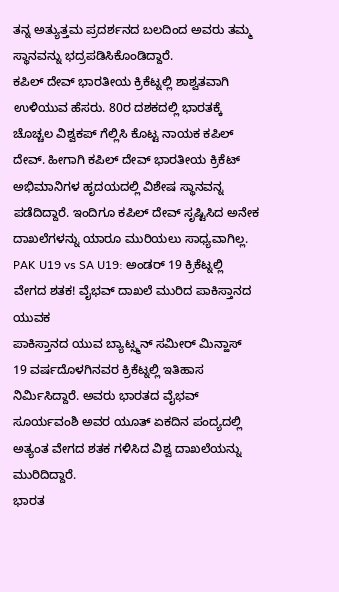ತನ್ನ ಅತ್ಯುತ್ತಮ ಪ್ರದರ್ಶನದ ಬಲದಿಂದ ಅವರು ತಮ್ಮ ಸ್ಥಾನವನ್ನು ಭದ್ರಪಡಿಸಿಕೊಂಡಿದ್ದಾರೆ.
ಕಪಿಲ್ ದೇವ್ ಭಾರತೀಯ ಕ್ರಿಕೆಟ್ನಲ್ಲಿ ಶಾಶ್ವತವಾಗಿ ಉಳಿಯುವ ಹೆಸರು. 80ರ ದಶಕದಲ್ಲಿ ಭಾರತಕ್ಕೆ ಚೊಚ್ಚಲ ವಿಶ್ವಕಪ್ ಗೆಲ್ಲಿಸಿ ಕೊಟ್ಟ ನಾಯಕ ಕಪಿಲ್ ದೇವ್. ಹೀಗಾಗಿ ಕಪಿಲ್ ದೇವ್ ಭಾರತೀಯ ಕ್ರಿಕೆಟ್ ಅಭಿಮಾನಿಗಳ ಹೃದಯದಲ್ಲಿ ವಿಶೇಷ ಸ್ಥಾನವನ್ನ ಪಡೆದಿದ್ದಾರೆ. ಇಂದಿಗೂ ಕಪಿಲ್ ದೇವ್ ಸೃಷ್ಟಿಸಿದ ಅನೇಕ ದಾಖಲೆಗಳನ್ನು ಯಾರೂ ಮುರಿಯಲು ಸಾಧ್ಯವಾಗಿಲ್ಲ.
PAK U19 vs SA U19: ಅಂಡರ್ 19 ಕ್ರಿಕೆಟ್ನಲ್ಲಿ ವೇಗದ ಶತಕ! ವೈಭವ್ ದಾಖಲೆ ಮುರಿದ ಪಾಕಿಸ್ತಾನದ ಯುವಕ
ಪಾಕಿಸ್ತಾನದ ಯುವ ಬ್ಯಾಟ್ಸ್ಮನ್ ಸಮೀರ್ ಮಿನ್ಹಾಸ್ 19 ವರ್ಷದೊಳಗಿನವರ ಕ್ರಿಕೆಟ್ನಲ್ಲಿ ಇತಿಹಾಸ ನಿರ್ಮಿಸಿದ್ದಾರೆ. ಅವರು ಭಾರತದ ವೈಭವ್ ಸೂರ್ಯವಂಶಿ ಅವರ ಯೂತ್ ಏಕದಿನ ಪಂದ್ಯದಲ್ಲಿ ಅತ್ಯಂತ ವೇಗದ ಶತಕ ಗಳಿಸಿದ ವಿಶ್ವ ದಾಖಲೆಯನ್ನು ಮುರಿದಿದ್ದಾರೆ.
ಭಾರತ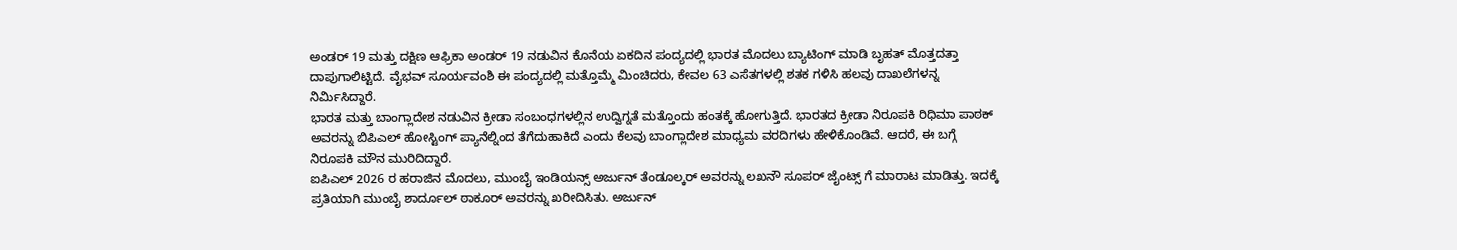ಅಂಡರ್ 19 ಮತ್ತು ದಕ್ಷಿಣ ಆಫ್ರಿಕಾ ಅಂಡರ್ 19 ನಡುವಿನ ಕೊನೆಯ ಏಕದಿನ ಪಂದ್ಯದಲ್ಲಿ ಭಾರತ ಮೊದಲು ಬ್ಯಾಟಿಂಗ್ ಮಾಡಿ ಬೃಹತ್ ಮೊತ್ತದತ್ತಾ ದಾಪುಗಾಲಿಟ್ಟಿದೆ. ವೈಭವ್ ಸೂರ್ಯವಂಶಿ ಈ ಪಂದ್ಯದಲ್ಲಿ ಮತ್ತೊಮ್ಮೆ ಮಿಂಚಿದರು, ಕೇವಲ 63 ಎಸೆತಗಳಲ್ಲಿ ಶತಕ ಗಳಿಸಿ ಹಲವು ದಾಖಲೆಗಳನ್ನ ನಿರ್ಮಿಸಿದ್ದಾರೆ.
ಭಾರತ ಮತ್ತು ಬಾಂಗ್ಲಾದೇಶ ನಡುವಿನ ಕ್ರೀಡಾ ಸಂಬಂಧಗಳಲ್ಲಿನ ಉದ್ವಿಗ್ನತೆ ಮತ್ತೊಂದು ಹಂತಕ್ಕೆ ಹೋಗುತ್ತಿದೆ. ಭಾರತದ ಕ್ರೀಡಾ ನಿರೂಪಕಿ ರಿಧಿಮಾ ಪಾಠಕ್ ಅವರನ್ನು ಬಿಪಿಎಲ್ ಹೋಸ್ಟಿಂಗ್ ಪ್ಯಾನೆಲ್ನಿಂದ ತೆಗೆದುಹಾಕಿದೆ ಎಂದು ಕೆಲವು ಬಾಂಗ್ಲಾದೇಶ ಮಾಧ್ಯಮ ವರದಿಗಳು ಹೇಳಿಕೊಂಡಿವೆ. ಆದರೆ, ಈ ಬಗ್ಗೆ ನಿರೂಪಕಿ ಮೌನ ಮುರಿದಿದ್ದಾರೆ.
ಐಪಿಎಲ್ 2026 ರ ಹರಾಜಿನ ಮೊದಲು, ಮುಂಬೈ ಇಂಡಿಯನ್ಸ್ ಅರ್ಜುನ್ ತೆಂಡೂಲ್ಕರ್ ಅವರನ್ನು ಲಖನೌ ಸೂಪರ್ ಜೈಂಟ್ಸ್ ಗೆ ಮಾರಾಟ ಮಾಡಿತ್ತು. ಇದಕ್ಕೆ ಪ್ರತಿಯಾಗಿ ಮುಂಬೈ ಶಾರ್ದೂಲ್ ಠಾಕೂರ್ ಅವರನ್ನು ಖರೀದಿಸಿತು. ಅರ್ಜುನ್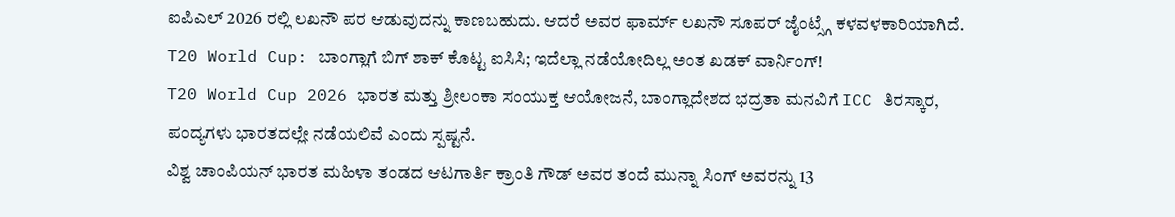ಐಪಿಎಲ್ 2026 ರಲ್ಲಿ ಲಖನೌ ಪರ ಆಡುವುದನ್ನು ಕಾಣಬಹುದು. ಆದರೆ ಅವರ ಫಾರ್ಮ್ ಲಖನೌ ಸೂಪರ್ ಜೈಂಟ್ಸ್ಗೆ ಕಳವಳಕಾರಿಯಾಗಿದೆ.
T20 World Cup: ಬಾಂಗ್ಲಾಗೆ ಬಿಗ್ ಶಾಕ್ ಕೊಟ್ಟ ಐಸಿಸಿ; ಇದೆಲ್ಲಾ ನಡೆಯೋದಿಲ್ಲ ಅಂತ ಖಡಕ್ ವಾರ್ನಿಂಗ್!
T20 World Cup 2026 ಭಾರತ ಮತ್ತು ಶ್ರೀಲಂಕಾ ಸಂಯುಕ್ತ ಆಯೋಜನೆ, ಬಾಂಗ್ಲಾದೇಶದ ಭದ್ರತಾ ಮನವಿಗೆ ICC ತಿರಸ್ಕಾರ, ಪಂದ್ಯಗಳು ಭಾರತದಲ್ಲೇ ನಡೆಯಲಿವೆ ಎಂದು ಸ್ಪಷ್ಟನೆ.
ವಿಶ್ವ ಚಾಂಪಿಯನ್ ಭಾರತ ಮಹಿಳಾ ತಂಡದ ಆಟಗಾರ್ತಿ ಕ್ರಾಂತಿ ಗೌಡ್ ಅವರ ತಂದೆ ಮುನ್ನಾ ಸಿಂಗ್ ಅವರನ್ನು 13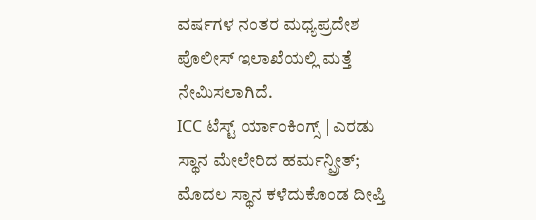ವರ್ಷಗಳ ನಂತರ ಮಧ್ಯಪ್ರದೇಶ ಪೊಲೀಸ್ ಇಲಾಖೆಯಲ್ಲಿ ಮತ್ತೆ ನೇಮಿಸಲಾಗಿದೆ.
ICC ಟೆಸ್ಟ್ ರ್ಯಾಂಕಿಂಗ್ಸ್ | ಎರಡು ಸ್ಥಾನ ಮೇಲೇರಿದ ಹರ್ಮನ್ಪ್ರೀತ್; ಮೊದಲ ಸ್ಥಾನ ಕಳೆದುಕೊಂಡ ದೀಪ್ತಿ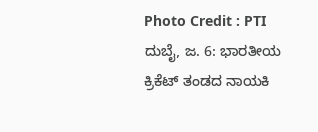Photo Credit : PTI ದುಬೈ, ಜ. 6: ಭಾರತೀಯ ಕ್ರಿಕೆಟ್ ತಂಡದ ನಾಯಕಿ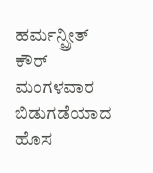ಹರ್ಮನ್ಪ್ರೀತ್ ಕೌರ್ ಮಂಗಳವಾರ ಬಿಡುಗಡೆಯಾದ ಹೊಸ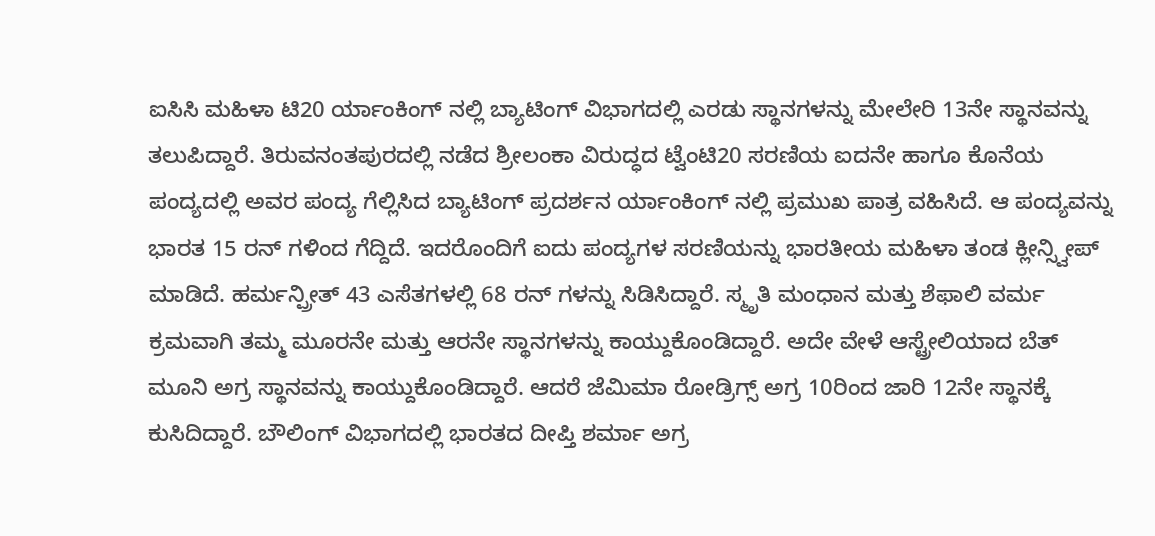ಐಸಿಸಿ ಮಹಿಳಾ ಟಿ20 ರ್ಯಾಂಕಿಂಗ್ ನಲ್ಲಿ ಬ್ಯಾಟಿಂಗ್ ವಿಭಾಗದಲ್ಲಿ ಎರಡು ಸ್ಥಾನಗಳನ್ನು ಮೇಲೇರಿ 13ನೇ ಸ್ಥಾನವನ್ನು ತಲುಪಿದ್ದಾರೆ. ತಿರುವನಂತಪುರದಲ್ಲಿ ನಡೆದ ಶ್ರೀಲಂಕಾ ವಿರುದ್ಧದ ಟ್ವೆಂಟಿ20 ಸರಣಿಯ ಐದನೇ ಹಾಗೂ ಕೊನೆಯ ಪಂದ್ಯದಲ್ಲಿ ಅವರ ಪಂದ್ಯ ಗೆಲ್ಲಿಸಿದ ಬ್ಯಾಟಿಂಗ್ ಪ್ರದರ್ಶನ ರ್ಯಾಂಕಿಂಗ್ ನಲ್ಲಿ ಪ್ರಮುಖ ಪಾತ್ರ ವಹಿಸಿದೆ. ಆ ಪಂದ್ಯವನ್ನು ಭಾರತ 15 ರನ್ ಗಳಿಂದ ಗೆದ್ದಿದೆ. ಇದರೊಂದಿಗೆ ಐದು ಪಂದ್ಯಗಳ ಸರಣಿಯನ್ನು ಭಾರತೀಯ ಮಹಿಳಾ ತಂಡ ಕ್ಲೀನ್ಸ್ವೀಪ್ ಮಾಡಿದೆ. ಹರ್ಮನ್ಪ್ರೀತ್ 43 ಎಸೆತಗಳಲ್ಲಿ 68 ರನ್ ಗಳನ್ನು ಸಿಡಿಸಿದ್ದಾರೆ. ಸ್ಮೃತಿ ಮಂಧಾನ ಮತ್ತು ಶೆಫಾಲಿ ವರ್ಮ ಕ್ರಮವಾಗಿ ತಮ್ಮ ಮೂರನೇ ಮತ್ತು ಆರನೇ ಸ್ಥಾನಗಳನ್ನು ಕಾಯ್ದುಕೊಂಡಿದ್ದಾರೆ. ಅದೇ ವೇಳೆ ಆಸ್ಟ್ರೇಲಿಯಾದ ಬೆತ್ ಮೂನಿ ಅಗ್ರ ಸ್ಥಾನವನ್ನು ಕಾಯ್ದುಕೊಂಡಿದ್ದಾರೆ. ಆದರೆ ಜೆಮಿಮಾ ರೋಡ್ರಿಗ್ಸ್ ಅಗ್ರ 10ರಿಂದ ಜಾರಿ 12ನೇ ಸ್ಥಾನಕ್ಕೆ ಕುಸಿದಿದ್ದಾರೆ. ಬೌಲಿಂಗ್ ವಿಭಾಗದಲ್ಲಿ ಭಾರತದ ದೀಪ್ತಿ ಶರ್ಮಾ ಅಗ್ರ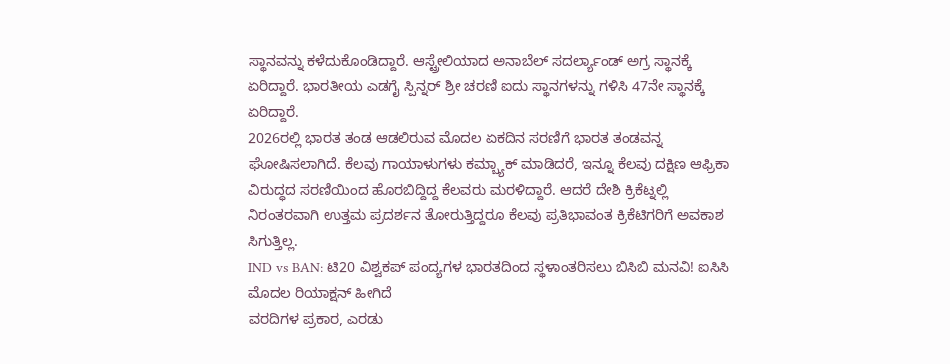ಸ್ಥಾನವನ್ನು ಕಳೆದುಕೊಂಡಿದ್ದಾರೆ. ಆಸ್ಟ್ರೇಲಿಯಾದ ಅನಾಬೆಲ್ ಸದರ್ಲ್ಯಾಂಡ್ ಅಗ್ರ ಸ್ಥಾನಕ್ಕೆ ಏರಿದ್ದಾರೆ. ಭಾರತೀಯ ಎಡಗೈ ಸ್ಪಿನ್ನರ್ ಶ್ರೀ ಚರಣಿ ಐದು ಸ್ಥಾನಗಳನ್ನು ಗಳಿಸಿ 47ನೇ ಸ್ಥಾನಕ್ಕೆ ಏರಿದ್ದಾರೆ.
2026ರಲ್ಲಿ ಭಾರತ ತಂಡ ಆಡಲಿರುವ ಮೊದಲ ಏಕದಿನ ಸರಣಿಗೆ ಭಾರತ ತಂಡವನ್ನ ಘೋಷಿಸಲಾಗಿದೆ. ಕೆಲವು ಗಾಯಾಳುಗಳು ಕಮ್ಬ್ಯಾಕ್ ಮಾಡಿದರೆ, ಇನ್ನೂ ಕೆಲವು ದಕ್ಷಿಣ ಆಫ್ರಿಕಾ ವಿರುದ್ಧದ ಸರಣಿಯಿಂದ ಹೊರಬಿದ್ದಿದ್ದ ಕೆಲವರು ಮರಳಿದ್ದಾರೆ. ಆದರೆ ದೇಶಿ ಕ್ರಿಕೆಟ್ನಲ್ಲಿ ನಿರಂತರವಾಗಿ ಉತ್ತಮ ಪ್ರದರ್ಶನ ತೋರುತ್ತಿದ್ದರೂ ಕೆಲವು ಪ್ರತಿಭಾವಂತ ಕ್ರಿಕೆಟಿಗರಿಗೆ ಅವಕಾಶ ಸಿಗುತ್ತಿಲ್ಲ.
IND vs BAN: ಟಿ20 ವಿಶ್ವಕಪ್ ಪಂದ್ಯಗಳ ಭಾರತದಿಂದ ಸ್ಥಳಾಂತರಿಸಲು ಬಿಸಿಬಿ ಮನವಿ! ಐಸಿಸಿ ಮೊದಲ ರಿಯಾಕ್ಷನ್ ಹೀಗಿದೆ
ವರದಿಗಳ ಪ್ರಕಾರ, ಎರಡು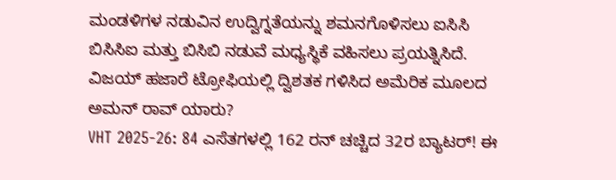ಮಂಡಳಿಗಳ ನಡುವಿನ ಉದ್ವಿಗ್ನತೆಯನ್ನು ಶಮನಗೊಳಿಸಲು ಐಸಿಸಿ ಬಿಸಿಸಿಐ ಮತ್ತು ಬಿಸಿಬಿ ನಡುವೆ ಮಧ್ಯಸ್ಥಿಕೆ ವಹಿಸಲು ಪ್ರಯತ್ನಿಸಿದೆ.
ವಿಜಯ್ ಹಜಾರೆ ಟ್ರೋಫಿಯಲ್ಲಿ ದ್ವಿಶತಕ ಗಳಿಸಿದ ಅಮೆರಿಕ ಮೂಲದ ಅಮನ್ ರಾವ್ ಯಾರು?
VHT 2025-26: 84 ಎಸೆತಗಳಲ್ಲಿ 162 ರನ್ ಚಚ್ಚಿದ 32ರ ಬ್ಯಾಟರ್! ಈ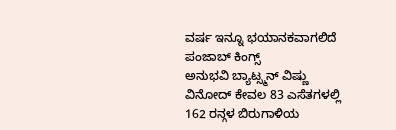ವರ್ಷ ಇನ್ನೂ ಭಯಾನಕವಾಗಲಿದೆ ಪಂಜಾಬ್ ಕಿಂಗ್ಸ್
ಅನುಭವಿ ಬ್ಯಾಟ್ಸ್ಮನ್ ವಿಷ್ಣು ವಿನೋದ್ ಕೇವಲ 83 ಎಸೆತಗಳಲ್ಲಿ 162 ರನ್ಗಳ ಬಿರುಗಾಳಿಯ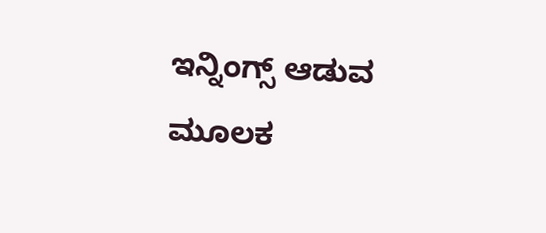ಇನ್ನಿಂಗ್ಸ್ ಆಡುವ ಮೂಲಕ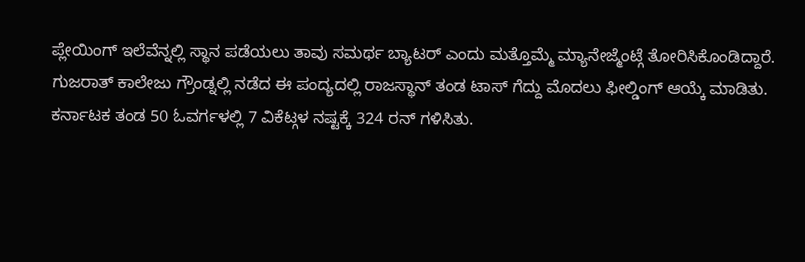ಪ್ಲೇಯಿಂಗ್ ಇಲೆವೆನ್ನಲ್ಲಿ ಸ್ಥಾನ ಪಡೆಯಲು ತಾವು ಸಮರ್ಥ ಬ್ಯಾಟರ್ ಎಂದು ಮತ್ತೊಮ್ಮೆ ಮ್ಯಾನೇಜ್ಮೆಂಟ್ಗೆ ತೋರಿಸಿಕೊಂಡಿದ್ದಾರೆ.
ಗುಜರಾತ್ ಕಾಲೇಜು ಗ್ರೌಂಡ್ನಲ್ಲಿ ನಡೆದ ಈ ಪಂದ್ಯದಲ್ಲಿ ರಾಜಸ್ಥಾನ್ ತಂಡ ಟಾಸ್ ಗೆದ್ದು ಮೊದಲು ಫೀಲ್ಡಿಂಗ್ ಆಯ್ಕೆ ಮಾಡಿತು. ಕರ್ನಾಟಕ ತಂಡ 50 ಓವರ್ಗಳಲ್ಲಿ 7 ವಿಕೆಟ್ಗಳ ನಷ್ಟಕ್ಕೆ 324 ರನ್ ಗಳಿಸಿತು.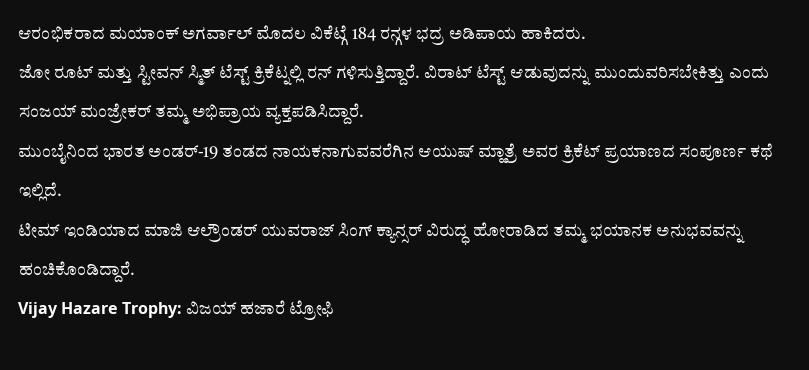ಆರಂಭಿಕರಾದ ಮಯಾಂಕ್ ಅಗರ್ವಾಲ್ ಮೊದಲ ವಿಕೆಟ್ಗೆ 184 ರನ್ಗಳ ಭದ್ರ ಅಡಿಪಾಯ ಹಾಕಿದರು.
ಜೋ ರೂಟ್ ಮತ್ತು ಸ್ಟೀವನ್ ಸ್ಮಿತ್ ಟೆಸ್ಟ್ ಕ್ರಿಕೆಟ್ನಲ್ಲಿ ರನ್ ಗಳಿಸುತ್ತಿದ್ದಾರೆ. ವಿರಾಟ್ ಟೆಸ್ಟ್ ಆಡುವುದನ್ನು ಮುಂದುವರಿಸಬೇಕಿತ್ತು ಎಂದು ಸಂಜಯ್ ಮಂಜ್ರೇಕರ್ ತಮ್ಮ ಅಭಿಪ್ರಾಯ ವ್ಯಕ್ತಪಡಿಸಿದ್ದಾರೆ.
ಮುಂಬೈನಿಂದ ಭಾರತ ಅಂಡರ್-19 ತಂಡದ ನಾಯಕನಾಗುವವರೆಗಿನ ಆಯುಷ್ ಮ್ಹಾತ್ರೆ ಅವರ ಕ್ರಿಕೆಟ್ ಪ್ರಯಾಣದ ಸಂಪೂರ್ಣ ಕಥೆ ಇಲ್ಲಿದೆ.
ಟೀಮ್ ಇಂಡಿಯಾದ ಮಾಜಿ ಆಲ್ರೌಂಡರ್ ಯುವರಾಜ್ ಸಿಂಗ್ ಕ್ಯಾನ್ಸರ್ ವಿರುದ್ಧ ಹೋರಾಡಿದ ತಮ್ಮ ಭಯಾನಕ ಅನುಭವವನ್ನು ಹಂಚಿಕೊಂಡಿದ್ದಾರೆ.
Vijay Hazare Trophy: ವಿಜಯ್ ಹಜಾರೆ ಟ್ರೋಫಿ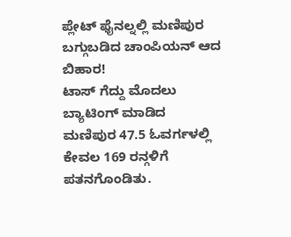ಪ್ಲೇಟ್ ಫೈನಲ್ನಲ್ಲಿ ಮಣಿಪುರ ಬಗ್ಗುಬಡಿದ ಚಾಂಪಿಯನ್ ಆದ ಬಿಹಾರ!
ಟಾಸ್ ಗೆದ್ದು ಮೊದಲು ಬ್ಯಾಟಿಂಗ್ ಮಾಡಿದ ಮಣಿಪುರ 47.5 ಓವರ್ಗಳಲ್ಲಿ ಕೇವಲ 169 ರನ್ಗಳಿಗೆ ಪತನಗೊಂಡಿತು.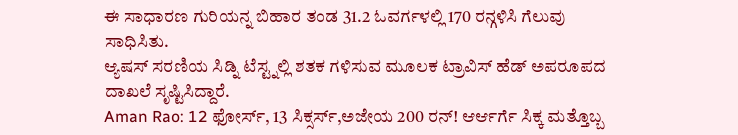ಈ ಸಾಧಾರಣ ಗುರಿಯನ್ನ ಬಿಹಾರ ತಂಡ 31.2 ಓವರ್ಗಳಲ್ಲಿ 170 ರನ್ಗಳಿಸಿ ಗೆಲುವು ಸಾಧಿಸಿತು.
ಆ್ಯಷಸ್ ಸರಣಿಯ ಸಿಡ್ನಿ ಟೆಸ್ಟ್ನಲ್ಲಿ ಶತಕ ಗಳಿಸುವ ಮೂಲಕ ಟ್ರಾವಿಸ್ ಹೆಡ್ ಅಪರೂಪದ ದಾಖಲೆ ಸೃಷ್ಟಿಸಿದ್ದಾರೆ.
Aman Rao: 12 ಫೋರ್ಸ್, 13 ಸಿಕ್ಸರ್ಸ್,ಅಜೇಯ 200 ರನ್! ಆರ್ಆರ್ಗೆ ಸಿಕ್ಕ ಮತ್ತೊಬ್ಬ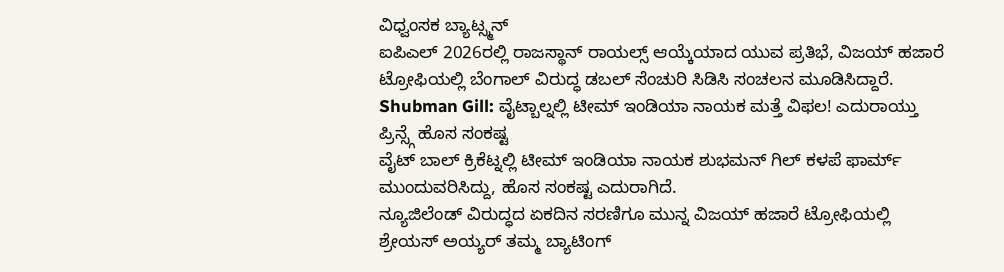ವಿಧ್ವಂಸಕ ಬ್ಯಾಟ್ಸ್ಮನ್
ಐಪಿಎಲ್ 2026ರಲ್ಲಿ ರಾಜಸ್ಥಾನ್ ರಾಯಲ್ಸ್ ಆಯ್ಕೆಯಾದ ಯುವ ಪ್ರತಿಭೆ, ವಿಜಯ್ ಹಜಾರೆ ಟ್ರೋಫಿಯಲ್ಲಿ ಬೆಂಗಾಲ್ ವಿರುದ್ಧ ಡಬಲ್ ಸೆಂಚುರಿ ಸಿಡಿಸಿ ಸಂಚಲನ ಮೂಡಿಸಿದ್ದಾರೆ.
Shubman Gill: ವೈಟ್ಬಾಲ್ನಲ್ಲಿ ಟೀಮ್ ಇಂಡಿಯಾ ನಾಯಕ ಮತ್ತೆ ವಿಫಲ! ಎದುರಾಯ್ತು ಪ್ರಿನ್ಸ್ಗೆ ಹೊಸ ಸಂಕಷ್ಟ
ವೈಟ್ ಬಾಲ್ ಕ್ರಿಕೆಟ್ನಲ್ಲಿ ಟೀಮ್ ಇಂಡಿಯಾ ನಾಯಕ ಶುಭಮನ್ ಗಿಲ್ ಕಳಪೆ ಫಾರ್ಮ್ ಮುಂದುವರಿಸಿದ್ದು, ಹೊಸ ಸಂಕಷ್ಟ ಎದುರಾಗಿದೆ.
ನ್ಯೂಜಿಲೆಂಡ್ ವಿರುದ್ಧದ ಏಕದಿನ ಸರಣಿಗೂ ಮುನ್ನ ವಿಜಯ್ ಹಜಾರೆ ಟ್ರೋಫಿಯಲ್ಲಿ ಶ್ರೇಯಸ್ ಅಯ್ಯರ್ ತಮ್ಮ ಬ್ಯಾಟಿಂಗ್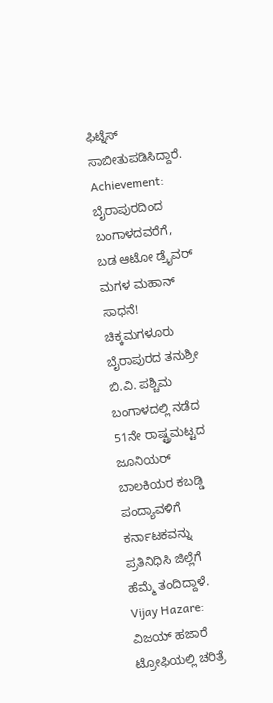ಫಿಟ್ನೆಸ್ ಸಾಬೀತುಪಡಿಸಿದ್ದಾರೆ.
Achievement: ಬೈರಾಪುರದಿಂದ ಬಂಗಾಳದವರೆಗೆ, ಬಡ ಆಟೋ ಡ್ರೈವರ್ ಮಗಳ ಮಹಾನ್ ಸಾಧನೆ!
ಚಿಕ್ಕಮಗಳೂರು ಬೈರಾಪುರದ ತನುಶ್ರೀ ಬಿ.ವಿ. ಪಶ್ಚಿಮ ಬಂಗಾಳದಲ್ಲಿ ನಡೆದ 51ನೇ ರಾಷ್ಟ್ರಮಟ್ಟದ ಜೂನಿಯರ್ ಬಾಲಕಿಯರ ಕಬಡ್ಡಿ ಪಂದ್ಯಾವಳಿಗೆ ಕರ್ನಾಟಕವನ್ನು ಪ್ರತಿನಿಧಿಸಿ ಜಿಲ್ಲೆಗೆ ಹೆಮ್ಮೆ ತಂದಿದ್ದಾಳೆ.
Vijay Hazare: ವಿಜಯ್ ಹಜಾರೆ ಟ್ರೋಫಿಯಲ್ಲಿ ಚರಿತ್ರೆ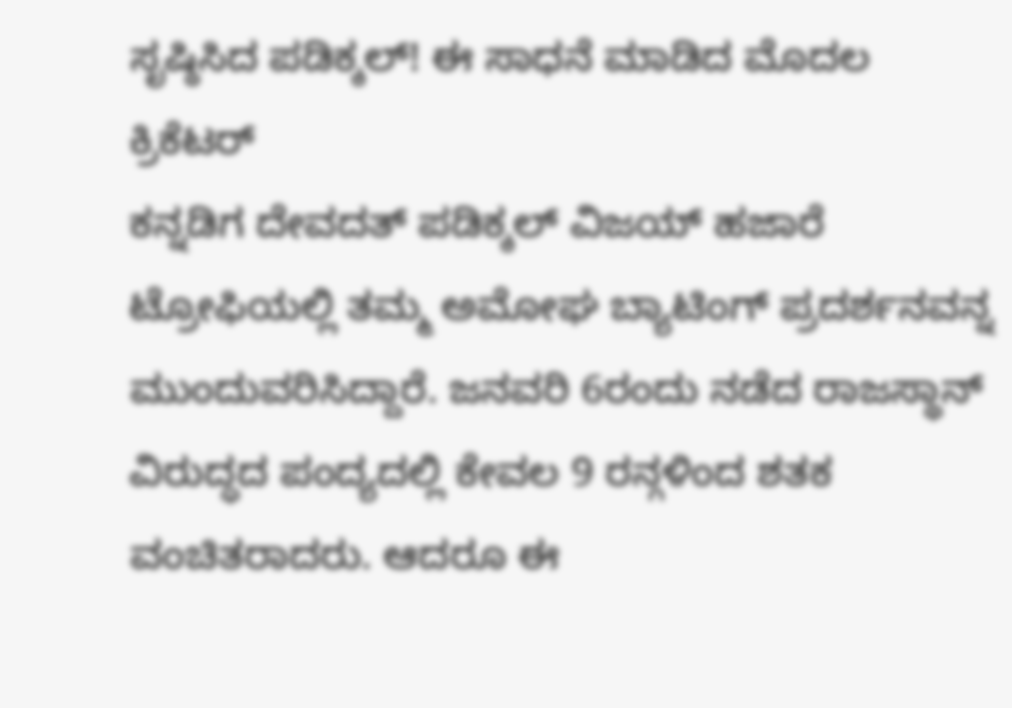ಸೃಷ್ಠಿಸಿದ ಪಡಿಕ್ಕಲ್! ಈ ಸಾಧನೆ ಮಾಡಿದ ಮೊದಲ ಕ್ರಿಕೆಟರ್
ಕನ್ನಡಿಗ ದೇವದತ್ ಪಡಿಕ್ಕಲ್ ವಿಜಯ್ ಹಜಾರೆ ಟ್ರೋಫಿಯಲ್ಲಿ ತಮ್ಮ ಅಮೋಘ ಬ್ಯಾಟಿಂಗ್ ಪ್ರದರ್ಶನವನ್ನ ಮುಂದುವರಿಸಿದ್ದಾರೆ. ಜನವರಿ 6ರಂದು ನಡೆದ ರಾಜಸ್ಥಾನ್ ವಿರುದ್ಧದ ಪಂದ್ಯದಲ್ಲಿ ಕೇವಲ 9 ರನ್ಗಳಿಂದ ಶತಕ ವಂಚಿತರಾದರು. ಆದರೂ ಈ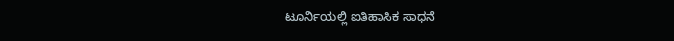ಟೂರ್ನಿಯಲ್ಲಿ ಐತಿಹಾಸಿಕ ಸಾಧನೆ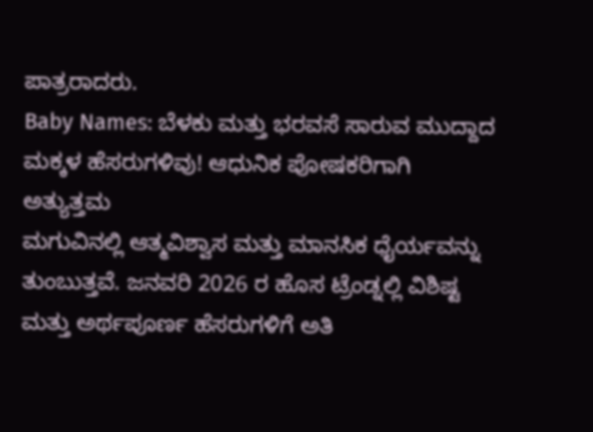ಪಾತ್ರರಾದರು.
Baby Names: ಬೆಳಕು ಮತ್ತು ಭರವಸೆ ಸಾರುವ ಮುದ್ದಾದ ಮಕ್ಕಳ ಹೆಸರುಗಳಿವು! ಆಧುನಿಕ ಪೋಷಕರಿಗಾಗಿ ಅತ್ಯುತ್ತಮ
ಮಗುವಿನಲ್ಲಿ ಆತ್ಮವಿಶ್ವಾಸ ಮತ್ತು ಮಾನಸಿಕ ಧೈರ್ಯವನ್ನು ತುಂಬುತ್ತವೆ. ಜನವರಿ 2026 ರ ಹೊಸ ಟ್ರೆಂಡ್ನಲ್ಲಿ ವಿಶಿಷ್ಟ ಮತ್ತು ಅರ್ಥಪೂರ್ಣ ಹೆಸರುಗಳಿಗೆ ಅತಿ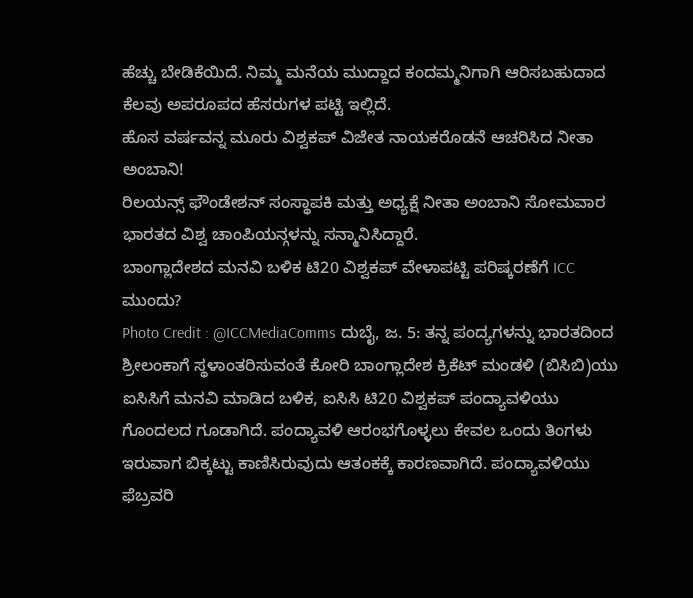ಹೆಚ್ಚು ಬೇಡಿಕೆಯಿದೆ. ನಿಮ್ಮ ಮನೆಯ ಮುದ್ದಾದ ಕಂದಮ್ಮನಿಗಾಗಿ ಆರಿಸಬಹುದಾದ ಕೆಲವು ಅಪರೂಪದ ಹೆಸರುಗಳ ಪಟ್ಟಿ ಇಲ್ಲಿದೆ.
ಹೊಸ ವರ್ಷವನ್ನ ಮೂರು ವಿಶ್ವಕಪ್ ವಿಜೇತ ನಾಯಕರೊಡನೆ ಆಚರಿಸಿದ ನೀತಾ ಅಂಬಾನಿ!
ರಿಲಯನ್ಸ್ ಫೌಂಡೇಶನ್ ಸಂಸ್ಥಾಪಕಿ ಮತ್ತು ಅಧ್ಯಕ್ಷೆ ನೀತಾ ಅಂಬಾನಿ ಸೋಮವಾರ ಭಾರತದ ವಿಶ್ವ ಚಾಂಪಿಯನ್ಗಳನ್ನು ಸನ್ಮಾನಿಸಿದ್ದಾರೆ.
ಬಾಂಗ್ಲಾದೇಶದ ಮನವಿ ಬಳಿಕ ಟಿ20 ವಿಶ್ವಕಪ್ ವೇಳಾಪಟ್ಟಿ ಪರಿಷ್ಕರಣೆಗೆ ICC ಮುಂದು?
Photo Credit : @ICCMediaComms ದುಬೈ, ಜ. 5: ತನ್ನ ಪಂದ್ಯಗಳನ್ನು ಭಾರತದಿಂದ ಶ್ರೀಲಂಕಾಗೆ ಸ್ಥಳಾಂತರಿಸುವಂತೆ ಕೋರಿ ಬಾಂಗ್ಲಾದೇಶ ಕ್ರಿಕೆಟ್ ಮಂಡಳಿ (ಬಿಸಿಬಿ)ಯು ಐಸಿಸಿಗೆ ಮನವಿ ಮಾಡಿದ ಬಳಿಕ, ಐಸಿಸಿ ಟಿ20 ವಿಶ್ವಕಪ್ ಪಂದ್ಯಾವಳಿಯು ಗೊಂದಲದ ಗೂಡಾಗಿದೆ. ಪಂದ್ಯಾವಳಿ ಆರಂಭಗೊಳ್ಳಲು ಕೇವಲ ಒಂದು ತಿಂಗಳು ಇರುವಾಗ ಬಿಕ್ಕಟ್ಟು ಕಾಣಿಸಿರುವುದು ಆತಂಕಕ್ಕೆ ಕಾರಣವಾಗಿದೆ. ಪಂದ್ಯಾವಳಿಯು ಫೆಬ್ರವರಿ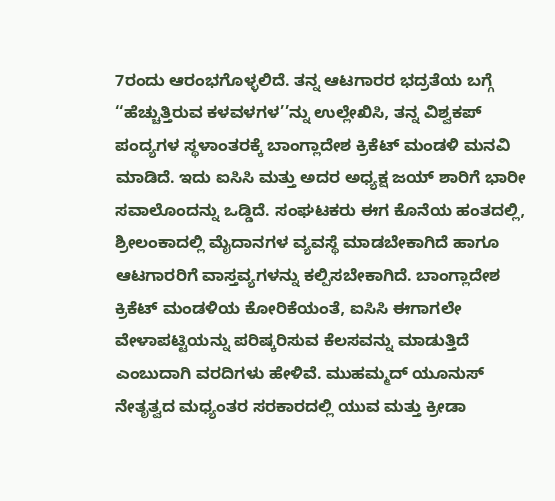7ರಂದು ಆರಂಭಗೊಳ್ಳಲಿದೆ. ತನ್ನ ಆಟಗಾರರ ಭದ್ರತೆಯ ಬಗ್ಗೆ ‘‘ಹೆಚ್ಚುತ್ತಿರುವ ಕಳವಳಗಳ’’ನ್ನು ಉಲ್ಲೇಖಿಸಿ, ತನ್ನ ವಿಶ್ವಕಪ್ ಪಂದ್ಯಗಳ ಸ್ಥಳಾಂತರಕ್ಕೆ ಬಾಂಗ್ಲಾದೇಶ ಕ್ರಿಕೆಟ್ ಮಂಡಳಿ ಮನವಿ ಮಾಡಿದೆ. ಇದು ಐಸಿಸಿ ಮತ್ತು ಅದರ ಅಧ್ಯಕ್ಷ ಜಯ್ ಶಾರಿಗೆ ಭಾರೀ ಸವಾಲೊಂದನ್ನು ಒಡ್ಡಿದೆ. ಸಂಘಟಕರು ಈಗ ಕೊನೆಯ ಹಂತದಲ್ಲಿ, ಶ್ರೀಲಂಕಾದಲ್ಲಿ ಮೈದಾನಗಳ ವ್ಯವಸ್ಥೆ ಮಾಡಬೇಕಾಗಿದೆ ಹಾಗೂ ಆಟಗಾರರಿಗೆ ವಾಸ್ತವ್ಯಗಳನ್ನು ಕಲ್ಪಿಸಬೇಕಾಗಿದೆ. ಬಾಂಗ್ಲಾದೇಶ ಕ್ರಿಕೆಟ್ ಮಂಡಳಿಯ ಕೋರಿಕೆಯಂತೆ, ಐಸಿಸಿ ಈಗಾಗಲೇ ವೇಳಾಪಟ್ಟಿಯನ್ನು ಪರಿಷ್ಕರಿಸುವ ಕೆಲಸವನ್ನು ಮಾಡುತ್ತಿದೆ ಎಂಬುದಾಗಿ ವರದಿಗಳು ಹೇಳಿವೆ. ಮುಹಮ್ಮದ್ ಯೂನುಸ್ ನೇತೃತ್ವದ ಮಧ್ಯಂತರ ಸರಕಾರದಲ್ಲಿ ಯುವ ಮತ್ತು ಕ್ರೀಡಾ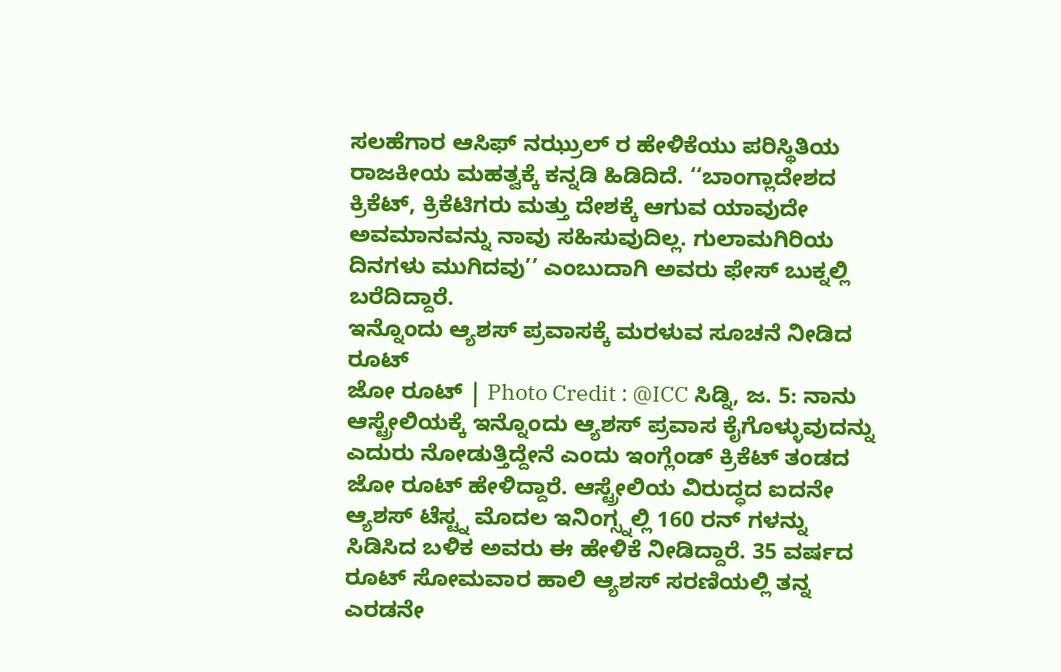ಸಲಹೆಗಾರ ಆಸಿಫ್ ನಝ್ರುಲ್ ರ ಹೇಳಿಕೆಯು ಪರಿಸ್ಥಿತಿಯ ರಾಜಕೀಯ ಮಹತ್ವಕ್ಕೆ ಕನ್ನಡಿ ಹಿಡಿದಿದೆ. ‘‘ಬಾಂಗ್ಲಾದೇಶದ ಕ್ರಿಕೆಟ್, ಕ್ರಿಕೆಟಿಗರು ಮತ್ತು ದೇಶಕ್ಕೆ ಆಗುವ ಯಾವುದೇ ಅವಮಾನವನ್ನು ನಾವು ಸಹಿಸುವುದಿಲ್ಲ. ಗುಲಾಮಗಿರಿಯ ದಿನಗಳು ಮುಗಿದವು’’ ಎಂಬುದಾಗಿ ಅವರು ಫೇಸ್ ಬುಕ್ನಲ್ಲಿ ಬರೆದಿದ್ದಾರೆ.
ಇನ್ನೊಂದು ಆ್ಯಶಸ್ ಪ್ರವಾಸಕ್ಕೆ ಮರಳುವ ಸೂಚನೆ ನೀಡಿದ ರೂಟ್
ಜೋ ರೂಟ್ | Photo Credit : @ICC ಸಿಡ್ನಿ, ಜ. 5: ನಾನು ಆಸ್ಟ್ರೇಲಿಯಕ್ಕೆ ಇನ್ನೊಂದು ಆ್ಯಶಸ್ ಪ್ರವಾಸ ಕೈಗೊಳ್ಳುವುದನ್ನು ಎದುರು ನೋಡುತ್ತಿದ್ದೇನೆ ಎಂದು ಇಂಗ್ಲೆಂಡ್ ಕ್ರಿಕೆಟ್ ತಂಡದ ಜೋ ರೂಟ್ ಹೇಳಿದ್ದಾರೆ. ಆಸ್ಟ್ರೇಲಿಯ ವಿರುದ್ಧದ ಐದನೇ ಆ್ಯಶಸ್ ಟೆಸ್ಟ್ನ ಮೊದಲ ಇನಿಂಗ್ಸ್ನಲ್ಲಿ 160 ರನ್ ಗಳನ್ನು ಸಿಡಿಸಿದ ಬಳಿಕ ಅವರು ಈ ಹೇಳಿಕೆ ನೀಡಿದ್ದಾರೆ. 35 ವರ್ಷದ ರೂಟ್ ಸೋಮವಾರ ಹಾಲಿ ಆ್ಯಶಸ್ ಸರಣಿಯಲ್ಲಿ ತನ್ನ ಎರಡನೇ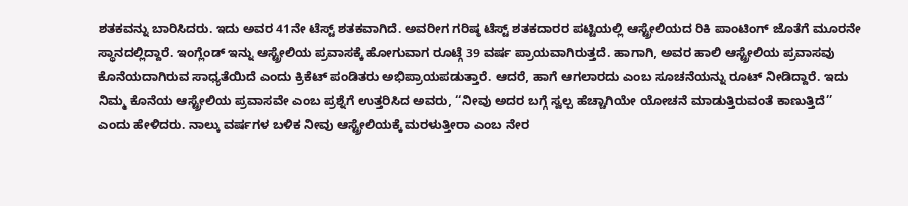ಶತಕವನ್ನು ಬಾರಿಸಿದರು. ಇದು ಅವರ 41ನೇ ಟೆಸ್ಟ್ ಶತಕವಾಗಿದೆ. ಅವರೀಗ ಗರಿಷ್ಠ ಟೆಸ್ಟ್ ಶತಕದಾರರ ಪಟ್ಟಿಯಲ್ಲಿ ಆಸ್ಟ್ರೇಲಿಯದ ರಿಕಿ ಪಾಂಟಿಂಗ್ ಜೊತೆಗೆ ಮೂರನೇ ಸ್ಥಾನದಲ್ಲಿದ್ದಾರೆ. ಇಂಗ್ಲೆಂಡ್ ಇನ್ನು ಆಸ್ಟ್ರೇಲಿಯ ಪ್ರವಾಸಕ್ಕೆ ಹೋಗುವಾಗ ರೂಟ್ಗೆ 39 ವರ್ಷ ಪ್ರಾಯವಾಗಿರುತ್ತದೆ. ಹಾಗಾಗಿ, ಅವರ ಹಾಲಿ ಆಸ್ಟ್ರೇಲಿಯ ಪ್ರವಾಸವು ಕೊನೆಯದಾಗಿರುವ ಸಾಧ್ಯತೆಯಿದೆ ಎಂದು ಕ್ರಿಕೆಟ್ ಪಂಡಿತರು ಅಭಿಪ್ರಾಯಪಡುತ್ತಾರೆ. ಆದರೆ, ಹಾಗೆ ಆಗಲಾರದು ಎಂಬ ಸೂಚನೆಯನ್ನು ರೂಟ್ ನೀಡಿದ್ದಾರೆ. ಇದು ನಿಮ್ಮ ಕೊನೆಯ ಆಸ್ಟ್ರೇಲಿಯ ಪ್ರವಾಸವೇ ಎಂಬ ಪ್ರಶ್ನೆಗೆ ಉತ್ತರಿಸಿದ ಅವರು, ‘‘ನೀವು ಅದರ ಬಗ್ಗೆ ಸ್ವಲ್ಪ ಹೆಚ್ಚಾಗಿಯೇ ಯೋಚನೆ ಮಾಡುತ್ತಿರುವಂತೆ ಕಾಣುತ್ತಿದೆ’’ ಎಂದು ಹೇಳಿದರು. ನಾಲ್ಕು ವರ್ಷಗಳ ಬಳಿಕ ನೀವು ಆಸ್ಟ್ರೇಲಿಯಕ್ಕೆ ಮರಳುತ್ತೀರಾ ಎಂಬ ನೇರ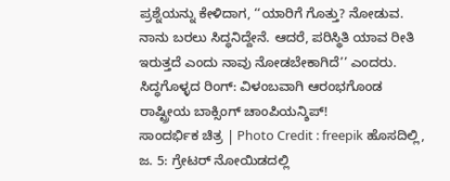ಪ್ರಶ್ನೆಯನ್ನು ಕೇಳಿದಾಗ, ‘‘ಯಾರಿಗೆ ಗೊತ್ತು? ನೋಡುವ. ನಾನು ಬರಲು ಸಿದ್ಧನಿದ್ದೇನೆ. ಆದರೆ, ಪರಿಸ್ಥಿತಿ ಯಾವ ರೀತಿ ಇರುತ್ತದೆ ಎಂದು ನಾವು ನೋಡಬೇಕಾಗಿದೆ’’ ಎಂದರು.
ಸಿದ್ಧಗೊಳ್ಳದ ರಿಂಗ್: ವಿಳಂಬವಾಗಿ ಆರಂಭಗೊಂಡ ರಾಷ್ಟ್ರೀಯ ಬಾಕ್ಸಿಂಗ್ ಚಾಂಪಿಯನ್ಶಿಪ್!
ಸಾಂದರ್ಭಿಕ ಚಿತ್ರ | Photo Credit : freepik ಹೊಸದಿಲ್ಲಿ, ಜ. 5: ಗ್ರೇಟರ್ ನೋಯಿಡದಲ್ಲಿ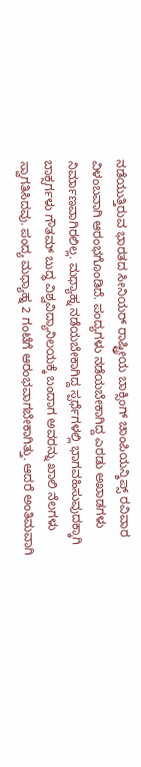ನಡೆಯುತ್ತಿರುವ ಭಾರತದ ಸೀನಿಯರ್ ರಾಷ್ಟ್ರೀಯ ಬಾಕ್ಸಿಂಗ್ ಚಾಂಪಿಯನ್ಶಿಪ್ಸ್ ರವಿವಾರ ವಿಳಂಬವಾಗಿ ಆರಂಭಗೊಂಡಿದೆ. ಪಂದ್ಯಗಳು ನಡೆಯಬೇಕಾಗಿದ್ದ ಎರಡು ಅಖಾಡಗಳು ನಿರ್ಮಾಣವಾಗಿರಲಿಲ್ಲ. ಮಧ್ಯಾಹ್ನ ನಡೆಯಬೇಕಾಗಿದ್ದ ಸ್ಪರ್ಧೆಗಳಲ್ಲಿ ಭಾಗವಹಿಸುವುದಕ್ಕಾಗಿ ಬಾಕ್ಸರ್ಗಳು ಗೌತಮ್ ಬುದ್ಧ ವಿಶ್ವವಿದ್ಯಾನಿಲಯಕ್ಕೆ ಬಂದಾಗ ಅವರನ್ನು ಖಾಲಿ ನೆಲಗಳು ಸ್ವಾಗತಿಸಿದವು. ಪಂದ್ಯ ಮಧ್ಯಾಹ್ನ 2 ಗಂಟೆಗೆ ಆರಂಭವಾಗಬೇಕಾಗಿತ್ತು. ಆದರೆ ಅಂತಿಮವಾಗಿ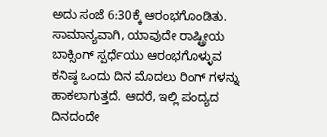ಅದು ಸಂಜೆ 6:30ಕ್ಕೆ ಆರಂಭಗೊಂಡಿತು. ಸಾಮಾನ್ಯವಾಗಿ, ಯಾವುದೇ ರಾಷ್ಟ್ರೀಯ ಬಾಕ್ಸಿಂಗ್ ಸ್ಪರ್ಧೆಯು ಆರಂಭಗೊಳ್ಳುವ ಕನಿಷ್ಠ ಒಂದು ದಿನ ಮೊದಲು ರಿಂಗ್ ಗಳನ್ನು ಹಾಕಲಾಗುತ್ತದೆ. ಆದರೆ, ಇಲ್ಲಿ ಪಂದ್ಯದ ದಿನದಂದೇ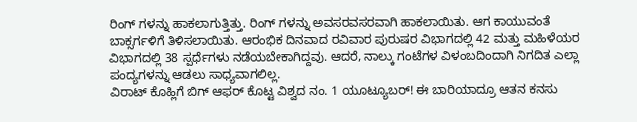ರಿಂಗ್ ಗಳನ್ನು ಹಾಕಲಾಗುತ್ತಿತ್ತು. ರಿಂಗ್ ಗಳನ್ನು ಅವಸರವಸರವಾಗಿ ಹಾಕಲಾಯಿತು. ಆಗ ಕಾಯುವಂತೆ ಬಾಕ್ಸರ್ಗಳಿಗೆ ತಿಳಿಸಲಾಯಿತು. ಆರಂಭಿಕ ದಿನವಾದ ರವಿವಾರ ಪುರುಷರ ವಿಭಾಗದಲ್ಲಿ 42 ಮತ್ತು ಮಹಿಳೆಯರ ವಿಭಾಗದಲ್ಲಿ 38 ಸ್ಪರ್ಧೆಗಳು ನಡೆಯಬೇಕಾಗಿದ್ದವು. ಆದರೆ, ನಾಲ್ಕು ಗಂಟೆಗಳ ವಿಳಂಬದಿಂದಾಗಿ ನಿಗದಿತ ಎಲ್ಲಾ ಪಂದ್ಯಗಳನ್ನು ಆಡಲು ಸಾಧ್ಯವಾಗಲಿಲ್ಲ.
ವಿರಾಟ್ ಕೊಹ್ಲಿಗೆ ಬಿಗ್ ಆಫರ್ ಕೊಟ್ಟ ವಿಶ್ವದ ನಂ. 1 ಯೂಟ್ಯೂಬರ್! ಈ ಬಾರಿಯಾದ್ರೂ ಆತನ ಕನಸು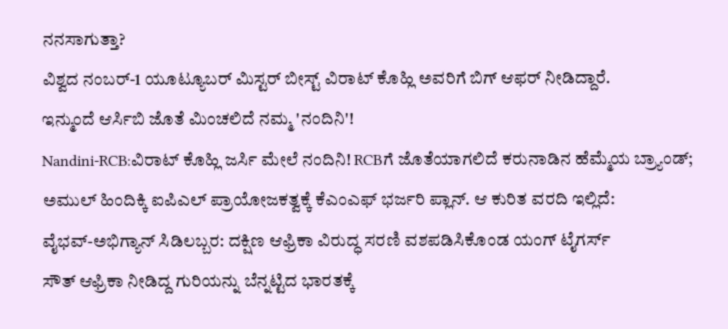ನನಸಾಗುತ್ತಾ?
ವಿಶ್ವದ ನಂಬರ್-1 ಯೂಟ್ಯೂಬರ್ ಮಿಸ್ಟರ್ ಬೀಸ್ಟ್ ವಿರಾಟ್ ಕೊಹ್ಲಿ ಅವರಿಗೆ ಬಿಗ್ ಆಫರ್ ನೀಡಿದ್ದಾರೆ.
ಇನ್ಮುಂದೆ ಆರ್ಸಿಬಿ ಜೊತೆ ಮಿಂಚಲಿದೆ ನಮ್ಮ 'ನಂದಿನಿ'!
Nandini-RCB:ವಿರಾಟ್ ಕೊಹ್ಲಿ ಜರ್ಸಿ ಮೇಲೆ ನಂದಿನಿ! RCBಗೆ ಜೊತೆಯಾಗಲಿದೆ ಕರುನಾಡಿನ ಹೆಮ್ಮೆಯ ಬ್ರ್ಯಾಂಡ್; ಅಮುಲ್ ಹಿಂದಿಕ್ಕಿ ಐಪಿಎಲ್ ಪ್ರಾಯೋಜಕತ್ವಕ್ಕೆ ಕೆಎಂಎಫ್ ಭರ್ಜರಿ ಪ್ಲಾನ್. ಆ ಕುರಿತ ವರದಿ ಇಲ್ಲಿದೆ:
ವೈಭವ್-ಅಭಿಗ್ಯಾನ್ ಸಿಡಿಲಬ್ಬರ: ದಕ್ಷಿಣ ಆಫ್ರಿಕಾ ವಿರುದ್ಧ ಸರಣಿ ವಶಪಡಿಸಿಕೊಂಡ ಯಂಗ್ ಟೈಗರ್ಸ್
ಸೌತ್ ಆಫ್ರಿಕಾ ನೀಡಿದ್ದ ಗುರಿಯನ್ನು ಬೆನ್ನಟ್ಟಿದ ಭಾರತಕ್ಕೆ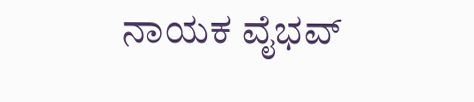ನಾಯಕ ವೈಭವ್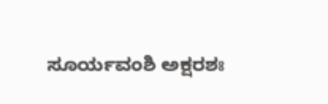ಸೂರ್ಯವಂಶಿ ಅಕ್ಷರಶಃ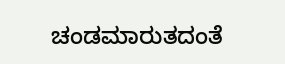ಚಂಡಮಾರುತದಂತೆ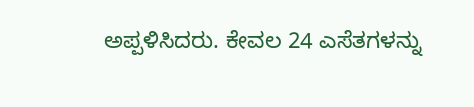ಅಪ್ಪಳಿಸಿದರು. ಕೇವಲ 24 ಎಸೆತಗಳನ್ನು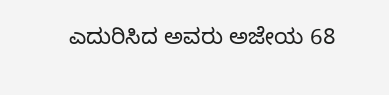ಎದುರಿಸಿದ ಅವರು ಅಜೇಯ 68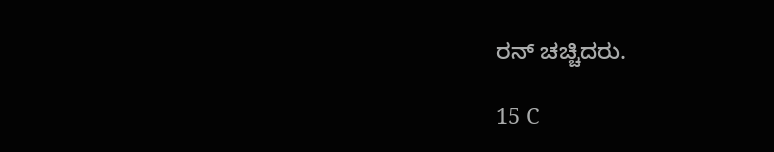ರನ್ ಚಚ್ಚಿದರು.

15 C